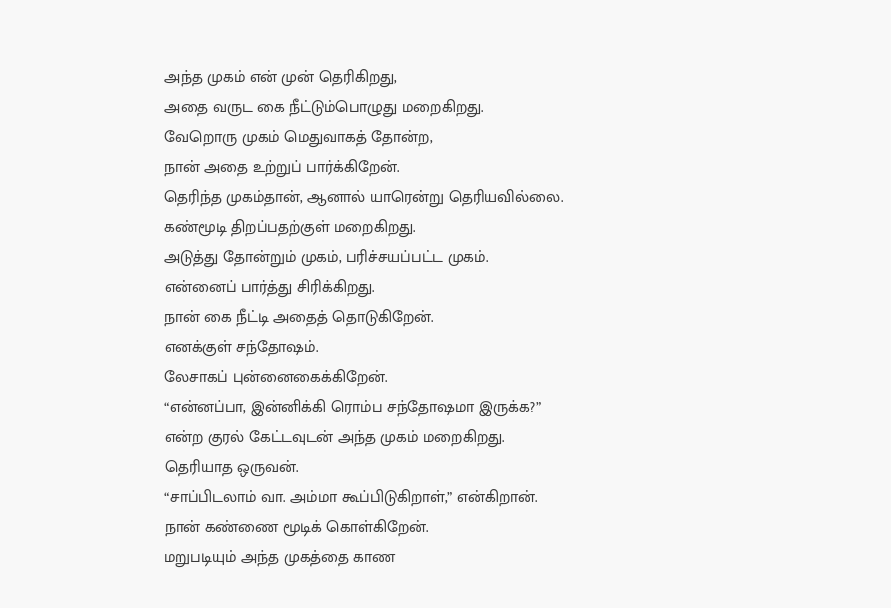அந்த முகம் என் முன் தெரிகிறது,
அதை வருட கை நீட்டும்பொழுது மறைகிறது.
வேறொரு முகம் மெதுவாகத் தோன்ற,
நான் அதை உற்றுப் பார்க்கிறேன்.
தெரிந்த முகம்தான், ஆனால் யாரென்று தெரியவில்லை.
கண்மூடி திறப்பதற்குள் மறைகிறது.
அடுத்து தோன்றும் முகம், பரிச்சயப்பட்ட முகம்.
என்னைப் பார்த்து சிரிக்கிறது.
நான் கை நீட்டி அதைத் தொடுகிறேன்.
எனக்குள் சந்தோஷம்.
லேசாகப் புன்னைகைக்கிறேன்.
“என்னப்பா, இன்னிக்கி ரொம்ப சந்தோஷமா இருக்க?”
என்ற குரல் கேட்டவுடன் அந்த முகம் மறைகிறது.
தெரியாத ஒருவன்.
“சாப்பிடலாம் வா. அம்மா கூப்பிடுகிறாள்,” என்கிறான்.
நான் கண்ணை மூடிக் கொள்கிறேன்.
மறுபடியும் அந்த முகத்தை காண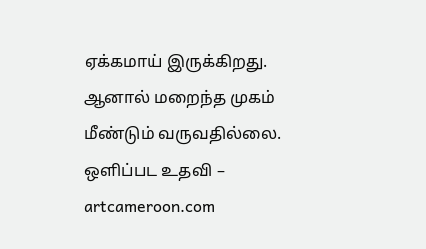ஏக்கமாய் இருக்கிறது.
ஆனால் மறைந்த முகம் மீண்டும் வருவதில்லை.
ஒளிப்பட உதவி – artcameroon.com